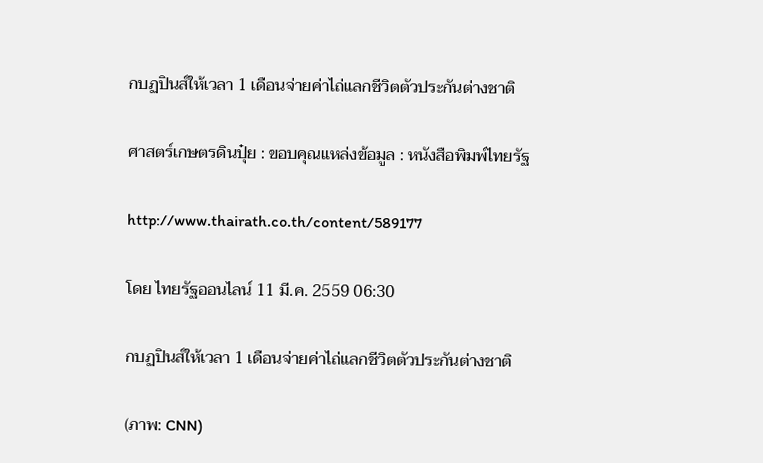กบฏปินส์ให้เวลา 1 เดือนจ่ายค่าไถ่แลกชีวิตตัวประกันต่างชาติ

ศาสตร์เกษตรดินปุ๋ย : ขอบคุณแหล่งข้อมูล : หนังสือพิมพ์ไทยรัฐ

http://www.thairath.co.th/content/589177

โดย ไทยรัฐออนไลน์ 11 มี.ค. 2559 06:30

กบฏปินส์ให้เวลา 1 เดือนจ่ายค่าไถ่แลกชีวิตตัวประกันต่างชาติ

(ภาพ: CNN)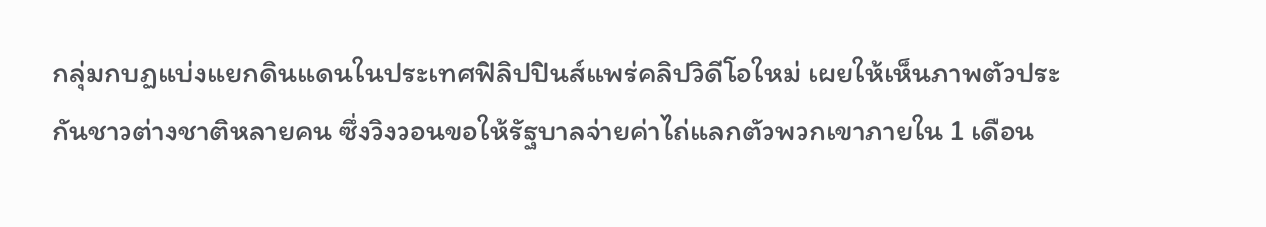กลุ่มกบฏแบ่งแยกดินแดนในประเทศฟิลิปปินส์แพร่คลิปวิดีโอใหม่ เผยให้เห็นภาพตัวประกันชาวต่างชาติหลายคน ซึ่งวิงวอนขอให้รัฐบาลจ่ายค่าไถ่แลกตัวพวกเขาภายใน 1 เดือน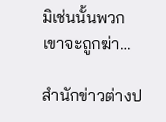มิเช่นนั้นพวกเขาจะถูกฆ่า…

สำนักข่าวต่างป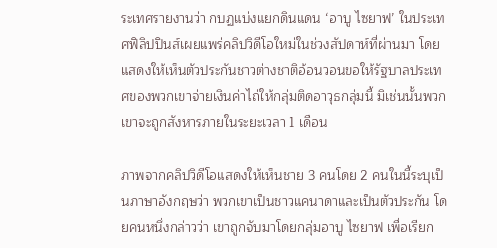ระเทศรายงานว่า กบฏแบ่งแยกดินแดน ‘อาบู ไซยาฟ’ ในประเทศฟิลิปปินส์เผยแพร่คลิปวิดีโอใหม่ในช่วงสัปดาห์ที่ผ่านมา โดยแสดงให้เห็นตัวประกันชาวต่างชาติอ้อนวอนขอให้รัฐบาลประเทศของพวกเขาจ่ายเงินค่าไถ่ให้กลุ่มติดอาวุธกลุ่มนี้ มิเช่นนั้นพวกเขาจะถูกสังหารภายในระยะเวลา 1 เดือน

ภาพจากคลิปวิดีโอแสดงให้เห็นชาย 3 คนโดย 2 คนในนี้ระบุเป็นภาษาอังกฤษว่า พวกเขาเป็นชาวแคนาดาและเป็นตัวประกัน โดยคนหนึ่งกล่าวว่า เขาถูกจับมาโดยกลุ่มอาบู ไซยาฟ เพื่อเรียก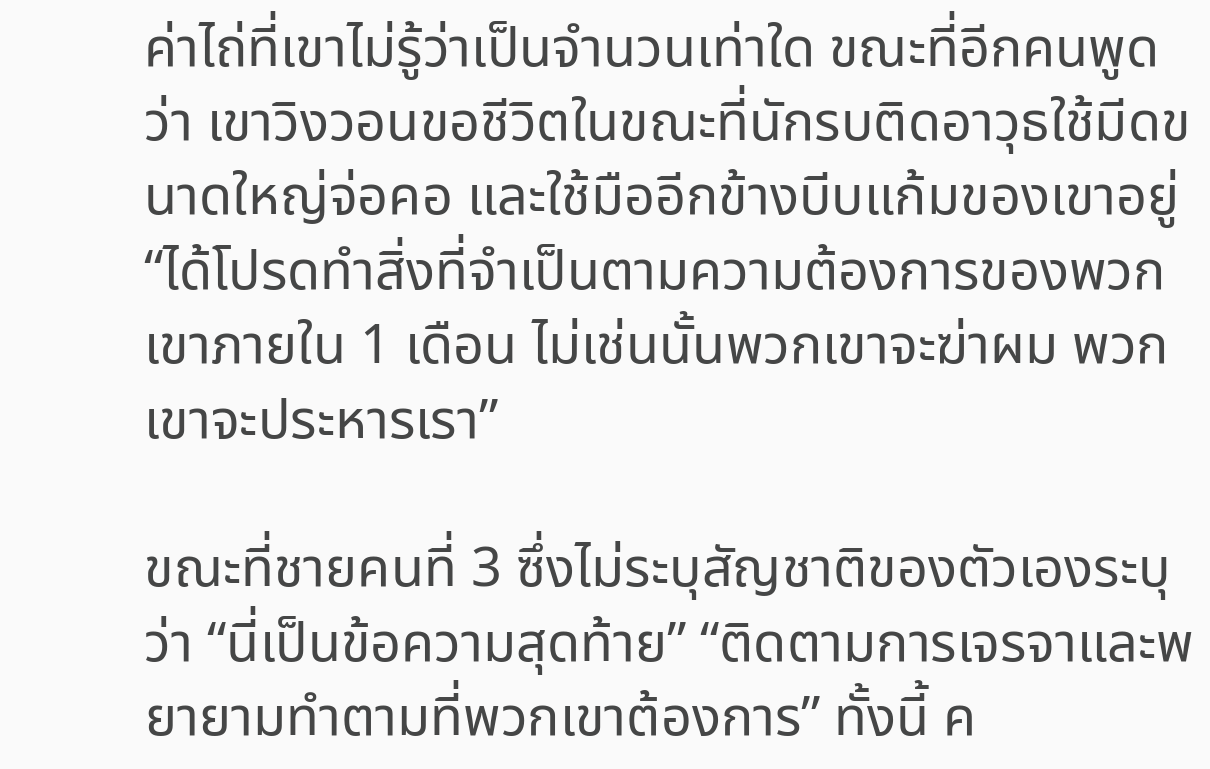ค่าไถ่ที่เขาไม่รู้ว่าเป็นจำนวนเท่าใด ขณะที่อีกคนพูดว่า เขาวิงวอนขอชีวิตในขณะที่นักรบติดอาวุธใช้มีดขนาดใหญ่จ่อคอ และใช้มืออีกข้างบีบแก้มของเขาอยู่ “ได้โปรดทำสิ่งที่จำเป็นตามความต้องการของพวกเขาภายใน 1 เดือน ไม่เช่นนั้นพวกเขาจะฆ่าผม พวกเขาจะประหารเรา”

ขณะที่ชายคนที่ 3 ซึ่งไม่ระบุสัญชาติของตัวเองระบุว่า “นี่เป็นข้อความสุดท้าย” “ติดตามการเจรจาและพยายามทำตามที่พวกเขาต้องการ” ทั้งนี้ ค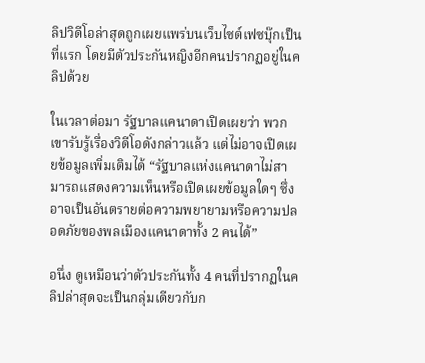ลิปวิดีโอล่าสุดถูกเผยแพร่บนเว็บไซต์เฟซบุ๊กเป็นที่แรก โดยมีตัวประกันหญิงอีกคนปรากฏอยู่ในคลิปด้วย

ในเวลาต่อมา รัฐบาลแคนาดาเปิดเผยว่า พวกเขารับรู้เรื่องวิดีโอดังกล่าวแล้ว แต่ไม่อาจเปิดเผยข้อมูลเพิ่มเติมได้ “รัฐบาลแห่งแคนาดาไม่สามารถแสดงความเห็นหรือเปิดเผยข้อมูลใดๆ ซึ่งอาจเป็นอันตรายต่อความพยายามหรือความปลอดภัยของพลเมืองแคนาดาทั้ง 2 คนได้”

อนึ่ง ดูเหมือนว่าตัวประกันทั้ง 4 คนที่ปรากฏในคลิปล่าสุดจะเป็นกลุ่มเดียวกับก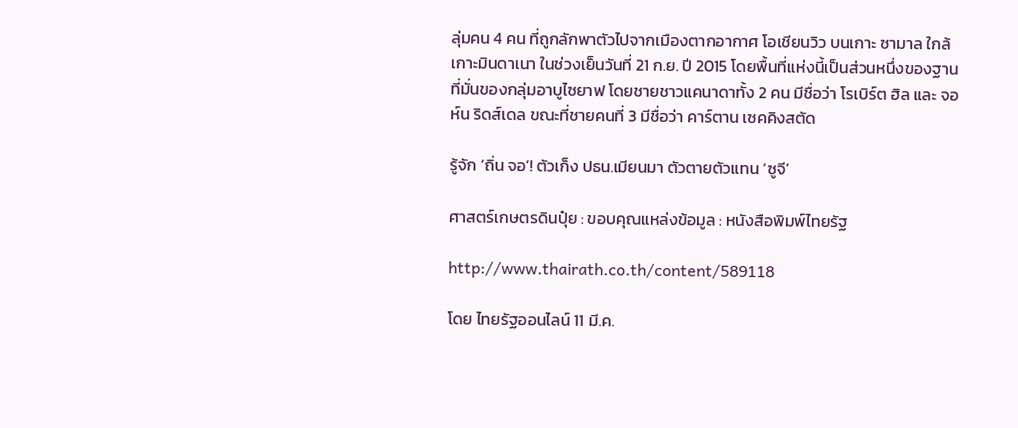ลุ่มคน 4 คน ที่ถูกลักพาตัวไปจากเมืองตากอากาศ โอเชียนวิว บนเกาะ ซามาล ใกล้เกาะมินดาเนา ในช่วงเย็นวันที่ 21 ก.ย. ปี 2015 โดยพื้นที่แห่งนี้เป็นส่วนหนึ่งของฐานที่มั่นของกลุ่มอาบูไซยาฟ โดยชายชาวแคนาดาทั้ง 2 คน มีชื่อว่า โรเบิร์ต ฮิล และ จอห์น ริดส์เดล ขณะที่ชายคนที่ 3 มีชื่อว่า คาร์ตาน เซคคิงสตัด

รู้จัก ‘ถิ่น จอ’! ตัวเก็ง ปธน.เมียนมา ตัวตายตัวแทน ‘ซูจี’

ศาสตร์เกษตรดินปุ๋ย : ขอบคุณแหล่งข้อมูล : หนังสือพิมพ์ไทยรัฐ

http://www.thairath.co.th/content/589118

โดย ไทยรัฐออนไลน์ 11 มี.ค.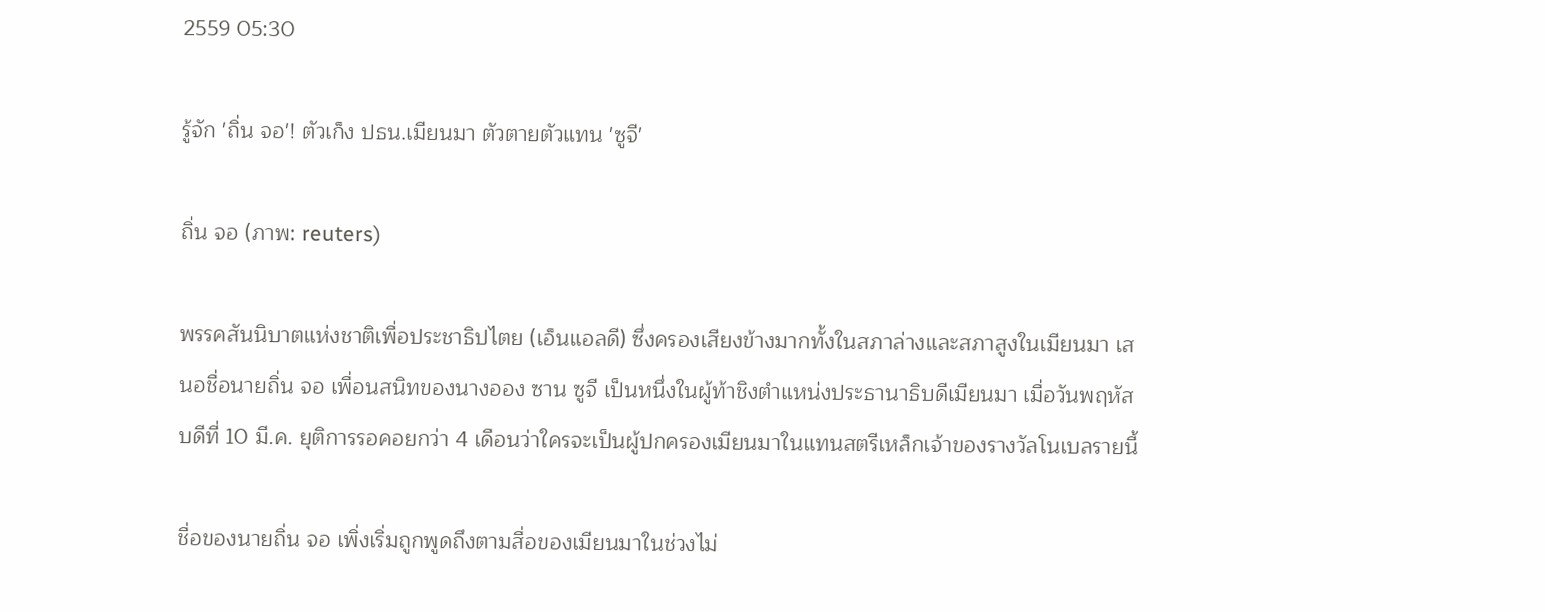2559 05:30

รู้จัก 'ถิ่น จอ'! ตัวเก็ง ปธน.เมียนมา ตัวตายตัวแทน 'ซูจี'

ถิ่น จอ (ภาพ: reuters)

พรรคสันนิบาตแห่งชาติเพื่อประชาธิปไตย (เอ็นแอลดี) ซึ่งครองเสียงข้างมากทั้งในสภาล่างและสภาสูงในเมียนมา เสนอชื่อนายถิ่น จอ เพื่อนสนิทของนางออง ซาน ซูจี เป็นหนึ่งในผู้ท้าชิงตำแหน่งประธานาธิบดีเมียนมา เมื่อวันพฤหัสบดีที่ 10 มี.ค. ยุติการรอคอยกว่า 4 เดือนว่าใครจะเป็นผู้ปกครองเมียนมาในแทนสตรีเหล็กเจ้าของรางวัลโนเบลรายนี้

ชื่อของนายถิ่น จอ เพิ่งเริ่มถูกพูดถึงตามสื่อของเมียนมาในช่วงไม่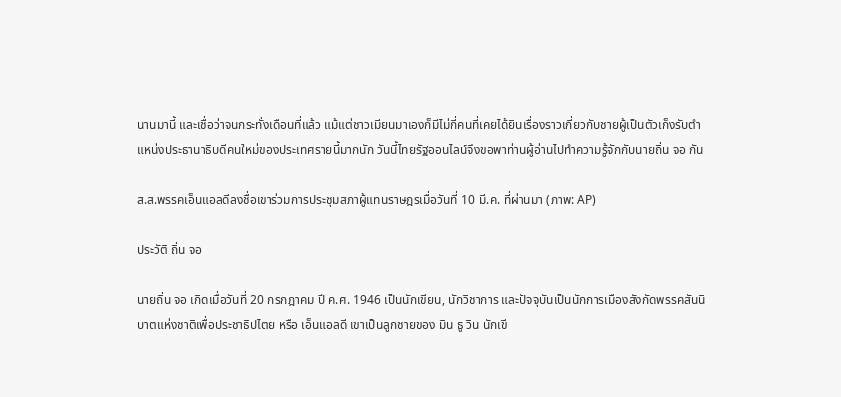นานมานี้ และเชื่อว่าจนกระทั่งเดือนที่แล้ว แม้แต่ชาวเมียนมาเองก็มีไม่กี่คนที่เคยได้ยินเรื่องราวเกี่ยวกับชายผู้เป็นตัวเก็งรับตำแหน่งประธานาธิบดีคนใหม่ของประเทศรายนี้มากนัก วันนี้ไทยรัฐออนไลน์จึงขอพาท่านผู้อ่านไปทำความรู้จักกับนายถิ่น จอ กัน

ส.ส.พรรคเอ็นแอลดีลงชื่อเขาร่วมการประชุมสภาผู้แทนราษฎรเมื่อวันที่ 10 มี.ค. ที่ผ่านมา (ภาพ: AP)

ประวัติ ถิ่น จอ

นายถิ่น จอ เกิดเมื่อวันที่ 20 กรกฎาคม ปี ค.ศ. 1946 เป็นนักเขียน, นักวิชาการ และปัจจุบันเป็นนักการเมืองสังกัดพรรคสันนิบาตแห่งชาติเพื่อประชาธิปไตย หรือ เอ็นแอลดี เขาเป็นลูกชายของ มิน ธู วิน นักเขี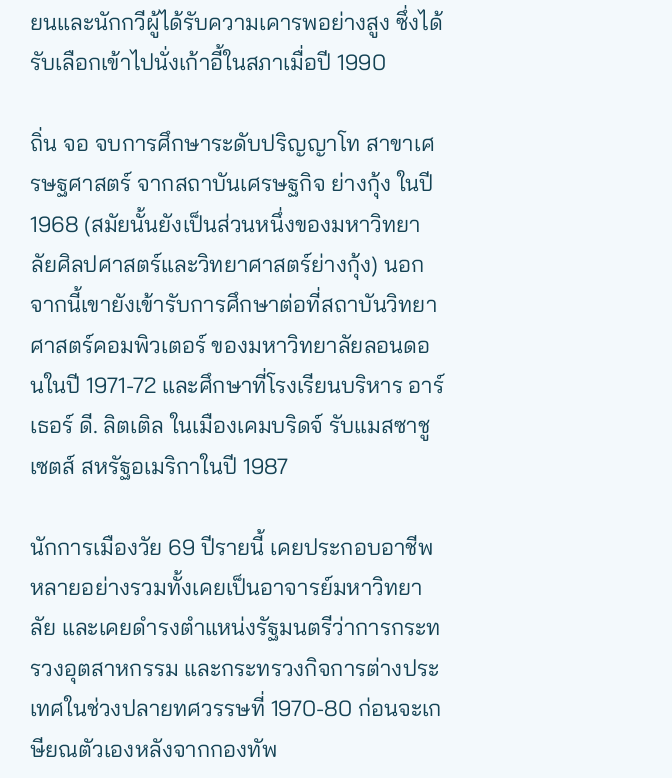ยนและนักกวีผู้ได้รับความเคารพอย่างสูง ซึ่งได้รับเลือกเข้าไปนั่งเก้าอี้ในสภาเมื่อปี 1990

ถิ่น จอ จบการศึกษาระดับปริญญาโท สาขาเศรษฐศาสตร์ จากสถาบันเศรษฐกิจ ย่างกุ้ง ในปี 1968 (สมัยนั้นยังเป็นส่วนหนึ่งของมหาวิทยาลัยศิลปศาสตร์และวิทยาศาสตร์ย่างกุ้ง) นอกจากนี้เขายังเข้ารับการศึกษาต่อที่สถาบันวิทยาศาสตร์คอมพิวเตอร์ ของมหาวิทยาลัยลอนดอนในปี 1971-72 และศึกษาที่โรงเรียนบริหาร อาร์เธอร์ ดี. ลิตเติล ในเมืองเคมบริดจ์ รับแมสซาชูเซตส์ สหรัฐอเมริกาในปี 1987

นักการเมืองวัย 69 ปีรายนี้ เคยประกอบอาชีพหลายอย่างรวมทั้งเคยเป็นอาจารย์มหาวิทยาลัย และเคยดำรงตำแหน่งรัฐมนตรีว่าการกระทรวงอุตสาหกรรม และกระทรวงกิจการต่างประเทศในช่วงปลายทศวรรษที่ 1970-80 ก่อนจะเกษียณตัวเองหลังจากกองทัพ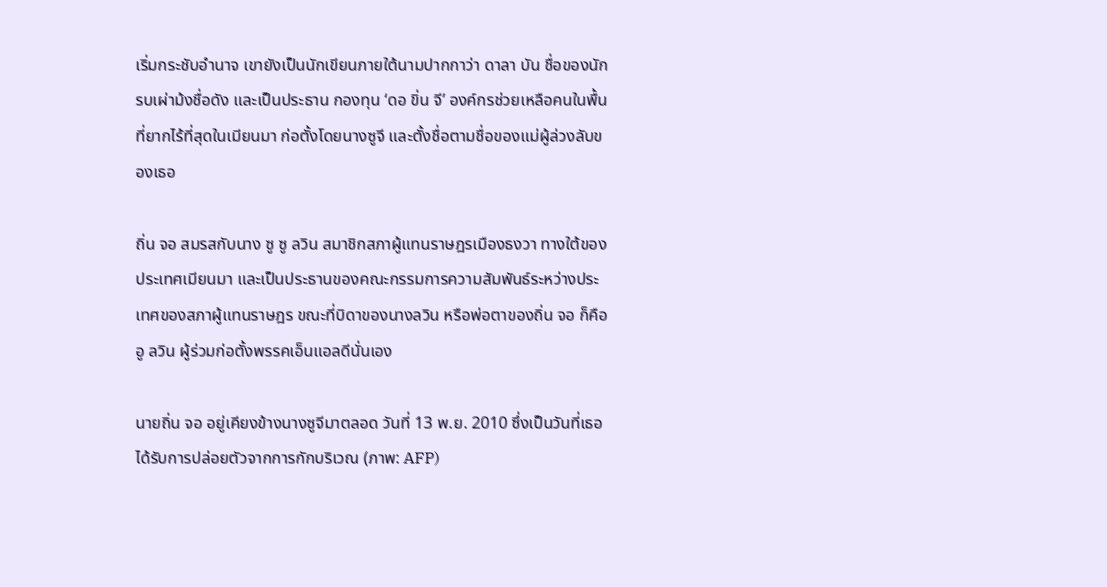เริ่มกระชับอำนาจ เขายังเป็นนักเขียนภายใต้นามปากกาว่า ดาลา บัน ชื่อของนักรบเผ่าม้งชื่อดัง และเป็นประธาน กองทุน ‘ดอ ขิ่น จี’ องค์กรช่วยเหลือคนในพื้นที่ยากไร้ที่สุดในเมียนมา ก่อตั้งโดยนางซูจี และตั้งชื่อตามชื่อของแม่ผู้ล่วงลับของเธอ

ถิ่น จอ สมรสกับนาง ซู ซู ลวิน สมาชิกสภาผู้แทนราษฎรเมืองธงวา ทางใต้ของประเทศเมียนมา และเป็นประธานของคณะกรรมการความสัมพันธ์ระหว่างประเทศของสภาผู้แทนราษฎร ขณะที่บิดาของนางลวิน หรือพ่อตาของถิ่น จอ ก็คือ อู ลวิน ผู้ร่วมก่อตั้งพรรคเอ็นแอลดีนั่นเอง

นายถิ่น จอ อยู่เคียงข้างนางซูจีมาตลอด วันที่ 13 พ.ย. 2010 ซึ่งเป็นวันที่เธอได้รับการปล่อยตัวจากการกักบริเวณ (ภาพ: AFP)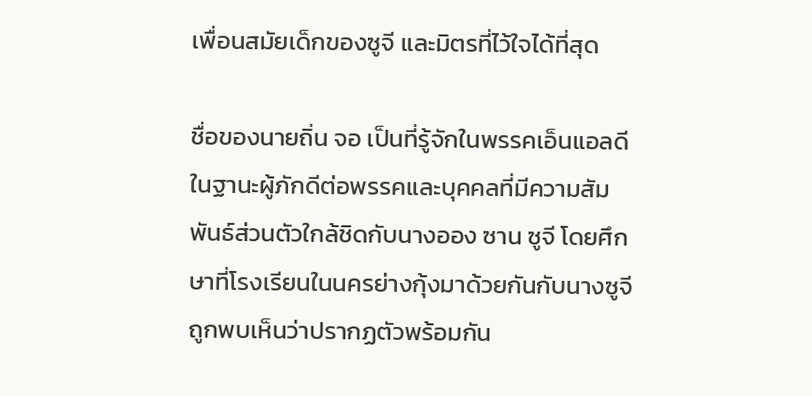เพื่อนสมัยเด็กของซูจี และมิตรที่ไว้ใจได้ที่สุด

ชื่อของนายถิ่น จอ เป็นที่รู้จักในพรรคเอ็นแอลดีในฐานะผู้ภักดีต่อพรรคและบุคคลที่มีความสัมพันธ์ส่วนตัวใกล้ชิดกับนางออง ซาน ซูจี โดยศึกษาที่โรงเรียนในนครย่างกุ้งมาด้วยกันกับนางซูจี ถูกพบเห็นว่าปรากฏตัวพร้อมกัน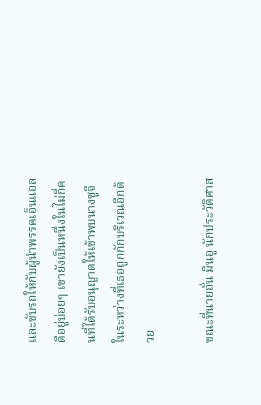และขับรถให้กับผู้นำพรรคเอ็นแอลดีอยู่บ่อยๆ เขายังเป็นหนึ่งในไม่กี่คนที่ได้รับอนุญาตให้เข้าพบนางซูจีในระหว่างที่เธอถูกกักบริเวณอีกด้วย

ขณะที่นายถั่น มินอู นักประวัติศาส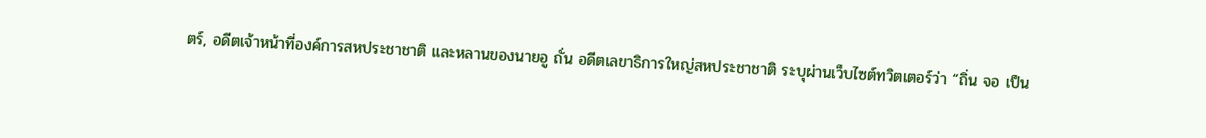ตร์, อดีตเจ้าหน้าที่องค์การสหประชาชาติ และหลานของนายอู ถั่น อดีตเลขาธิการใหญ่สหประชาชาติ ระบุผ่านเว็บไซต์ทวิตเตอร์ว่า “ถิ่น จอ เป็น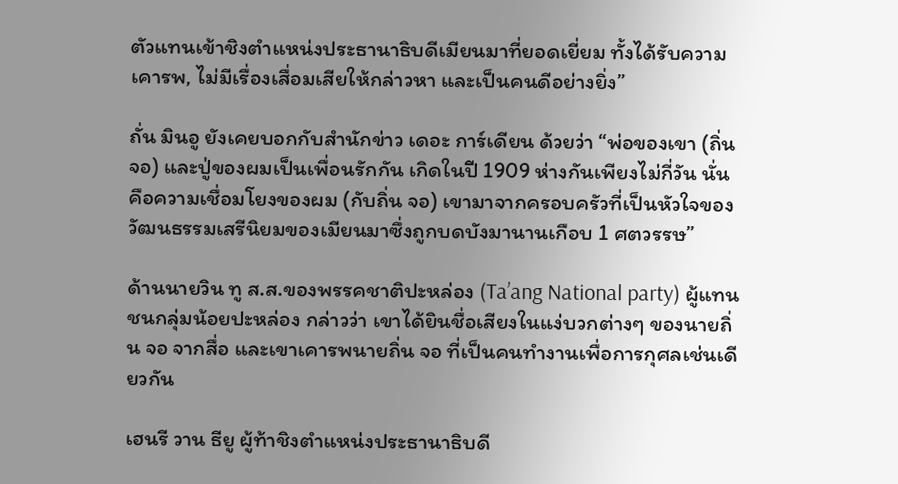ตัวแทนเข้าชิงตำแหน่งประธานาธิบดีเมียนมาที่ยอดเยี่ยม ทั้งได้รับความเคารพ, ไม่มีเรื่องเสื่อมเสียให้กล่าวหา และเป็นคนดีอย่างยิ่ง”

ถั่น มินอู ยังเคยบอกกับสำนักข่าว เดอะ การ์เดียน ด้วยว่า “พ่อของเขา (ถิ่น จอ) และปู่ของผมเป็นเพื่อนรักกัน เกิดในปี 1909 ห่างกันเพียงไม่กี่วัน นั่นคือความเชื่อมโยงของผม (กับถิ่น จอ) เขามาจากครอบครัวที่เป็นหัวใจของวัฒนธรรมเสรีนิยมของเมียนมาซึ่งถูกบดบังมานานเกือบ 1 ศตวรรษ”

ด้านนายวิน ทู ส.ส.ของพรรคชาติปะหล่อง (Ta’ang National party) ผู้แทนชนกลุ่มน้อยปะหล่อง กล่าวว่า เขาได้ยินชื่อเสียงในแง่บวกต่างๆ ของนายถิ่น จอ จากสื่อ และเขาเคารพนายถิ่น จอ ที่เป็นคนทำงานเพื่อการกุศลเช่นเดียวกัน

เฮนรี วาน ธียู ผู้ท้าชิงตำแหน่งประธานาธิบดี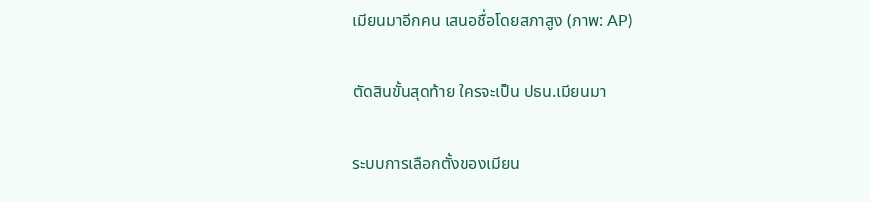เมียนมาอีกคน เสนอชื่อโดยสภาสูง (ภาพ: AP)

ตัดสินขั้นสุดท้าย ใครจะเป็น ปธน.เมียนมา

ระบบการเลือกตั้งของเมียน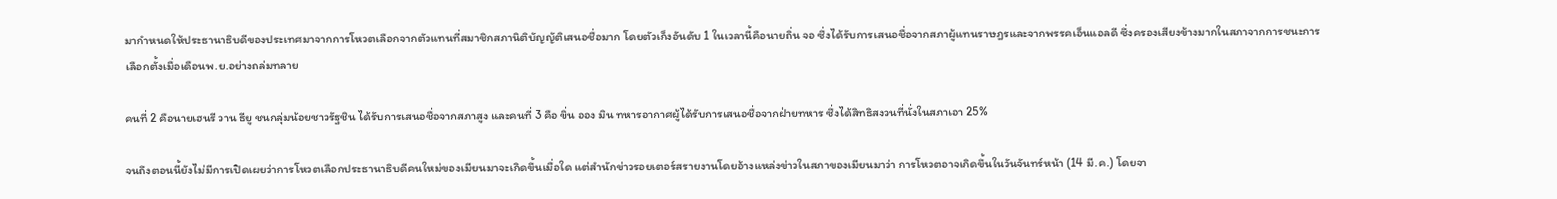มากำหนดให้ประธานาธิบดีของประเทศมาจากการโหวตเลือกจากตัวแทนที่สมาชิกสภานิติบัญญัติเสนอชื่อมาก โดยตัวเก็งอันดับ 1 ในเวลานี้คือนายถิ่น จอ ซึ่งได้รับการเสนอชื่อจากสภาผู้แทนราษฎรและจากพรรคเอ็นแอลดี ซึ่งครองเสียงข้างมากในสภาจากการชนะการเลือกตั้งเมื่อเดือนพ.ย.อย่างถล่มทลาย

คนที่ 2 คือนายเฮนรี วาน ธียู ชนกลุ่มน้อยชาวรัฐชิน ได้รับการเสนอชื่อจากสภาสูง และคนที่ 3 คือ ขิ่น ออง มิน ทหารอากาศผู้ได้รับการเสนอชื่อจากฝ่ายทหาร ซึ่งได้สิทธิสงวนที่นั่งในสภาเอา 25%

จนถึงตอนนี้ยังไม่มีการเปิดเผยว่าการโหวตเลือกประธานาธิบดีคนใหม่ของเมียนมาจะเกิดขึ้นเมื่อใด แต่สำนักข่าวรอยเตอร์สรายงานโดยอ้างแหล่งข่าวในสภาของเมียนมาว่า การโหวตอาจเกิดขึ้นในวันจันทร์หน้า (14 มี.ค.) โดยจา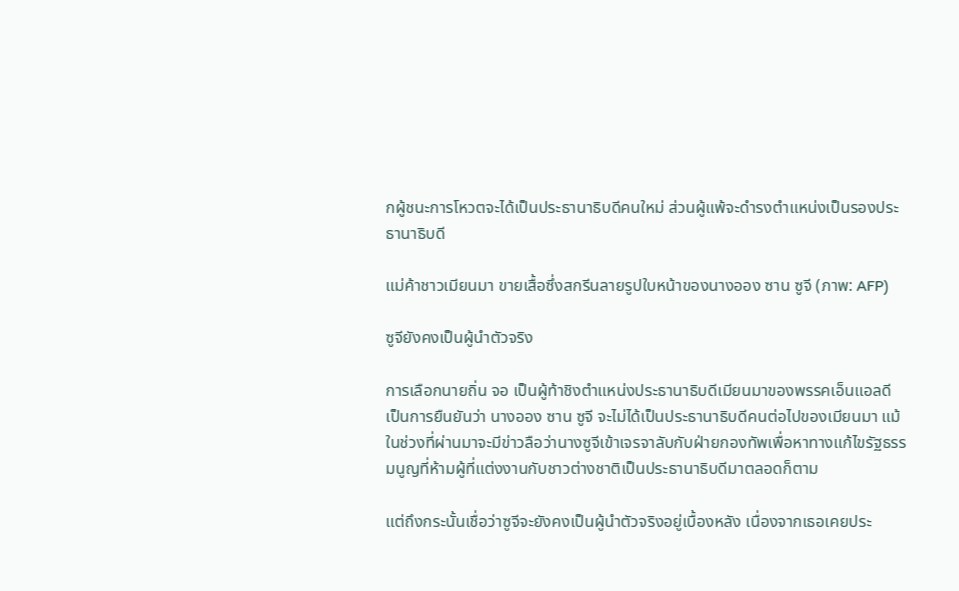กผู้ชนะการโหวตจะได้เป็นประธานาธิบดีคนใหม่ ส่วนผู้แพ้จะดำรงตำแหน่งเป็นรองประธานาธิบดี

แม่ค้าชาวเมียนมา ขายเสื้อซึ่งสกรีนลายรูปใบหน้าของนางออง ซาน ซูจี (ภาพ: AFP)

ซูจียังคงเป็นผู้นำตัวจริง

การเลือกนายถิ่น จอ เป็นผู้ท้าชิงตำแหน่งประธานาธิบดีเมียนมาของพรรคเอ็นแอลดี เป็นการยืนยันว่า นางออง ซาน ซูจี จะไม่ได้เป็นประธานาธิบดีคนต่อไปของเมียนมา แม้ในช่วงที่ผ่านมาจะมีข่าวลือว่านางซูจีเข้าเจรจาลับกับฝ่ายกองทัพเพื่อหาทางแก้ไขรัฐธรรมนูญที่ห้ามผู้ที่แต่งงานกับชาวต่างชาติเป็นประธานาธิบดีมาตลอดก็ตาม

แต่ถึงกระนั้นเชื่อว่าซูจีจะยังคงเป็นผู้นำตัวจริงอยู่เบื้องหลัง เนื่องจากเธอเคยประ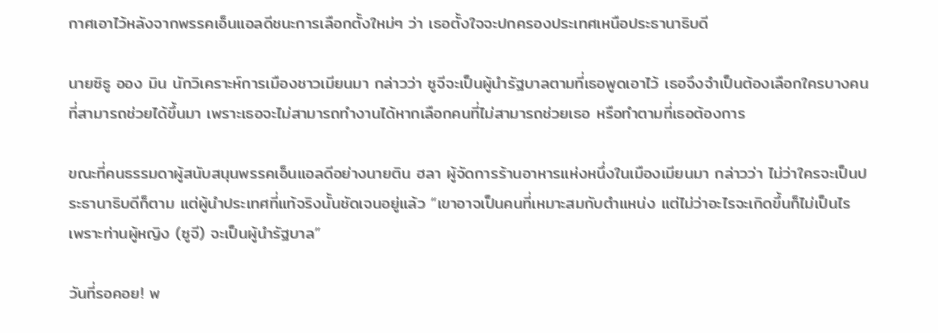กาศเอาไว้หลังจากพรรคเอ็นแอลดีชนะการเลือกตั้งใหม่ๆ ว่า เธอตั้งใจจะปกครองประเทศเหนือประธานาธิบดี

นายซิธู ออง มิน นักวิเคราะห์การเมืองชาวเมียนมา กล่าวว่า ซูจีจะเป็นผู้นำรัฐบาลตามที่เธอพูดเอาไว้ เธอจึงจำเป็นต้องเลือกใครบางคนที่สามารถช่วยได้ขึ้นมา เพราะเธอจะไม่สามารถทำงานได้หากเลือกคนที่ไม่สามารถช่วยเธอ หรือทำตามที่เธอต้องการ

ขณะที่คนธรรมดาผู้สนับสนุนพรรคเอ็นแอลดีอย่างนายติน ฮลา ผู้จัดการร้านอาหารแห่งหนึ่งในเมืองเมียนมา กล่าวว่า ไม่ว่าใครจะเป็นประธานาธิบดีก็ตาม แต่ผู้นำประเทศที่แท้จริงนั้นชัดเจนอยู่แล้ว “เขาอาจเป็นคนที่เหมาะสมกับตำแหน่ง แต่ไม่ว่าอะไรจะเกิดขึ้นก็ไม่เป็นไร เพราะท่านผู้หญิง (ซูจี) จะเป็นผู้นำรัฐบาล”

วันที่รอคอย! พ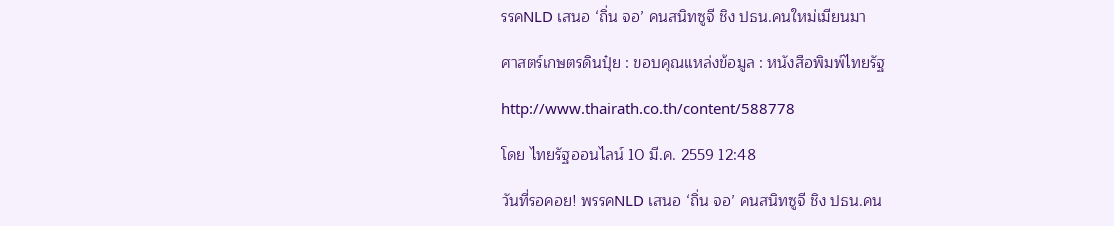รรคNLD เสนอ ‘ถิ่น จอ’ คนสนิทซูจี ชิง ปธน.คนใหม่เมียนมา

ศาสตร์เกษตรดินปุ๋ย : ขอบคุณแหล่งข้อมูล : หนังสือพิมพ์ไทยรัฐ

http://www.thairath.co.th/content/588778

โดย ไทยรัฐออนไลน์ 10 มี.ค. 2559 12:48

วันที่รอคอย! พรรคNLD เสนอ ‘ถิ่น จอ’ คนสนิทซูจี ชิง ปธน.คน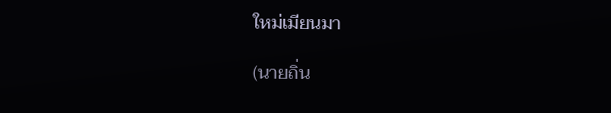ใหม่เมียนมา

(นายถิ่น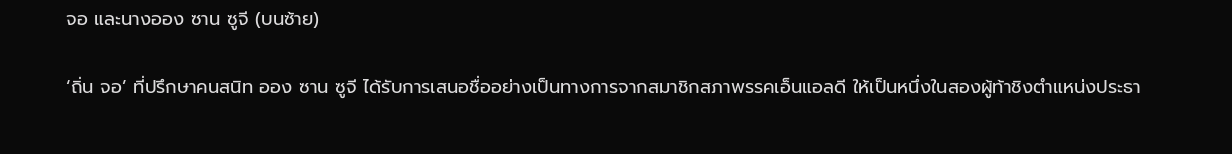จอ และนางออง ซาน ซูจี (บนซ้าย)

‘ถิ่น จอ’ ที่ปรึกษาคนสนิท ออง ซาน ซูจี ได้รับการเสนอชื่ออย่างเป็นทางการจากสมาชิกสภาพรรคเอ็นแอลดี ให้เป็นหนึ่งในสองผู้ท้าชิงตำแหน่งประธา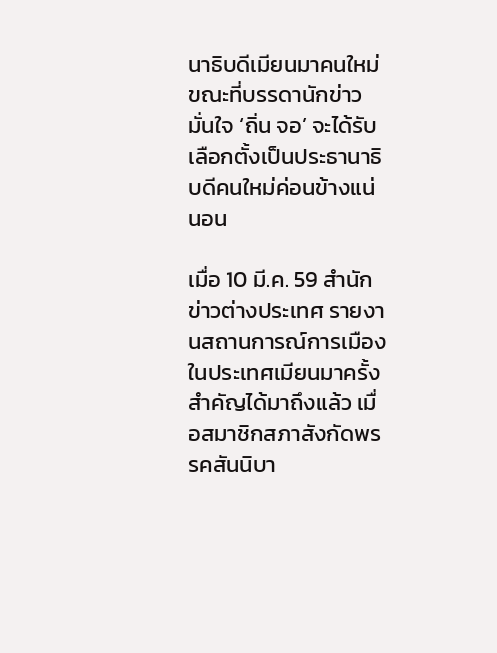นาธิบดีเมียนมาคนใหม่  ขณะที่บรรดานักข่าวมั่นใจ ‘ถิ่น จอ’ จะได้รับเลือกตั้งเป็นประธานาธิบดีคนใหม่ค่อนข้างแน่นอน

เมื่อ 10 มี.ค. 59 สำนักข่าวต่างประเทศ รายงานสถานการณ์การเมืองในประเทศเมียนมาครั้งสำคัญได้มาถึงแล้ว เมื่อสมาชิกสภาสังกัดพรรคสันนิบา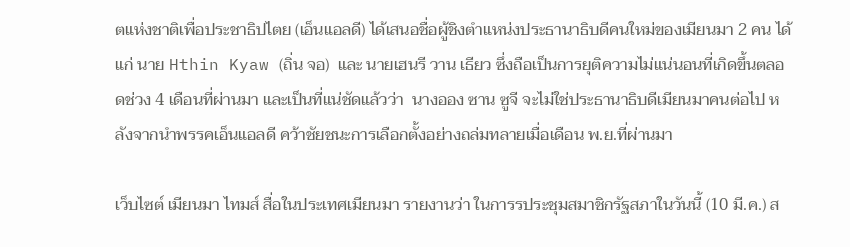ตแห่งชาติเพื่อประชาธิปไตย (เอ็นแอลดี) ได้เสนอชื่อผู้ชิงตำแหน่งประธานาธิบดีคนใหม่ของเมียนมา 2 คน ได้แก่ นาย Hthin Kyaw (ถิ่น จอ)  และ นายเฮนรี วาน เธียว ซึ่งถือเป็นการยุติความไม่แน่นอนที่เกิดขึ้นตลอดช่วง 4 เดือนที่ผ่านมา และเป็นที่แน่ชัดแล้วว่า  นางออง ซาน ซูจี จะไม่ใช่ประธานาธิบดีเมียนมาคนต่อไป หลังจากนำพรรคเอ็นแอลดี คว้าชัยชนะการเลือกตั้งอย่างถล่มทลายเมื่อเดือน พ.ย.ที่ผ่านมา

เว็บไซต์ เมียนมา ไทมส์ สื่อในประเทศเมียนมา รายงานว่า ในการรประชุมสมาชิกรัฐสภาในวันนี้ (10 มี.ค.) ส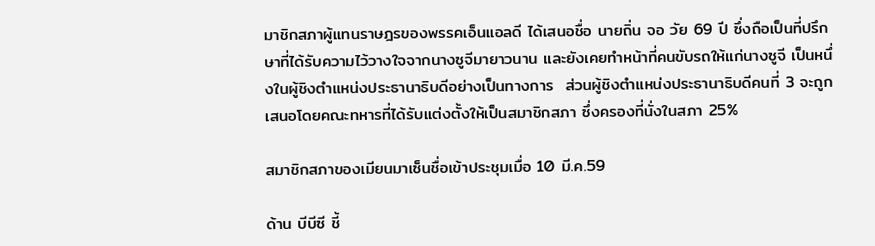มาชิกสภาผู้แทนราษฎรของพรรคเอ็นแอลดี ได้เสนอชื่อ นายถิ่น จอ วัย 69 ปี ซึ่งถือเป็นที่ปรึกษาที่ได้รับความไว้วางใจจากนางซูจีมายาวนาน และยังเคยทำหน้าที่คนขับรถให้แก่นางซูจี เป็นหนึ่งในผู้ชิงตำแหน่งประธานาธิบดีอย่างเป็นทางการ  ส่วนผู้ชิงตำแหน่งประธานาธิบดีคนที่ 3 จะถูกเสนอโดยคณะทหารที่ได้รับแต่งตั้งให้เป็นสมาชิกสภา ซึ่งครองที่นั่งในสภา 25%

สมาชิกสภาของเมียนมาเซ็นชื่อเข้าประชุมเมื่อ 10 มี.ค.59

ด้าน บีบีซี ชี้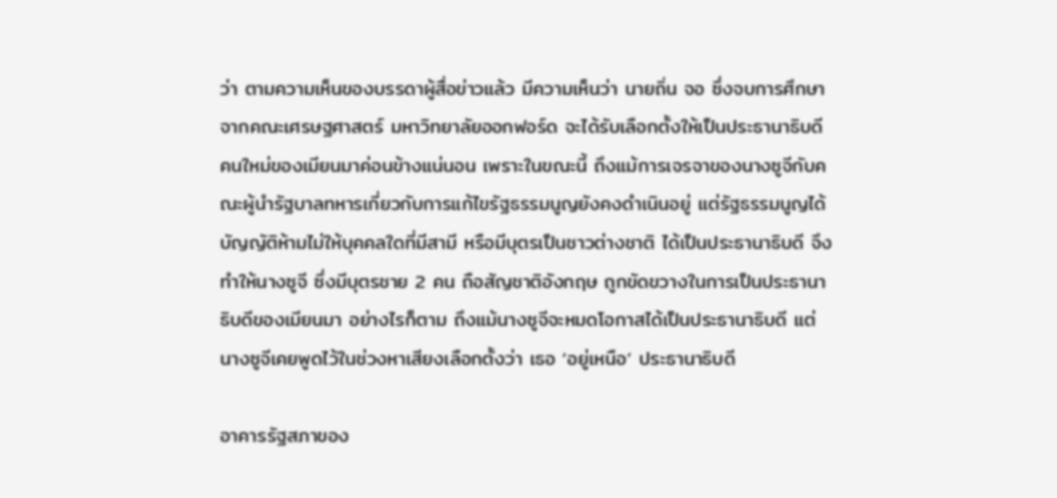ว่า ตามความเห็นของบรรดาผู้สื่อข่าวแล้ว มีความเห็นว่า นายถิ่น จอ ซึ่งจบการศึกษาจากคณะเศรษฐศาสตร์ มหาวิทยาลัยออกฟอร์ด จะได้รับเลือกตั้งให้เป็นประธานาธิบดีคนใหม่ของเมียนมาค่อนข้างแน่นอน เพราะในขณะนี้ ถึงแม้การเจรจาของนางซูจีกับคณะผู้นำรัฐบาลทหารเกี่ยวกับการแก้ไขรัฐธรรมนูญยังคงดำเนินอยู่ แต่รัฐธรรมนูญได้บัญญัติห้ามไม่ให้บุคคลใดที่มีสามี หรือมีบุตรเป็นชาวต่างชาติ ได้เป็นประธานาธิบดี จึงทำให้นางซูจี ซึ่งมีบุตรชาย 2 คน ถือสัญชาติอังกฤษ ถูกขัดขวางในการเป็นประธานาธิบดีของเมียนมา อย่างไรก็ตาม ถึงแม้นางซูจีจะหมดโอกาสได้เป็นประธานาธิบดี แต่นางซูจีเคยพูดไว้ในช่วงหาเสียงเลือกตั้งว่า เธอ ‘อยู่เหนือ’ ประธานาธิบดี

อาคารรัฐสภาของ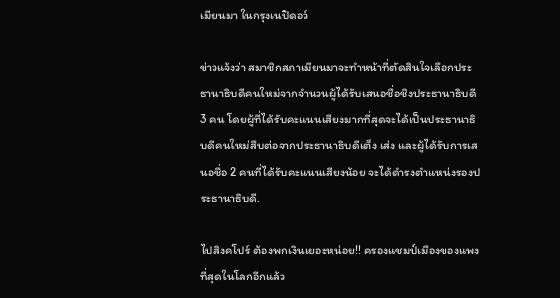เมียนมา ในกรุงเนปิดอว์

ข่าวแจ้งว่า สมาชิกสภาเมียนมาจะทำหน้าที่ตัดสินใจเลือกประธานาธิบดีคนใหม่จากจำนวนผู้ได้รับเสนอชื่อชิงประธานาธิบดี 3 คน โดยผู้ที่ได้รับคะแนนเสียงมากที่สุดจะได้เป็นประธานาธิบดีคนใหม่สืบต่อจากประธานาธิบดีเต็ง เส่ง และผู้ได้รับการเสนอชื่อ 2 คนที่ได้รับคะแนนเสียงน้อย จะได้ดำรงตำแหน่งรองประธานาธิบดี.

ไปสิงคโปร์ ต้องพกเงินเยอะหน่อย!! ครองแชมป์เมืองของแพงที่สุดในโลกอีกแล้ว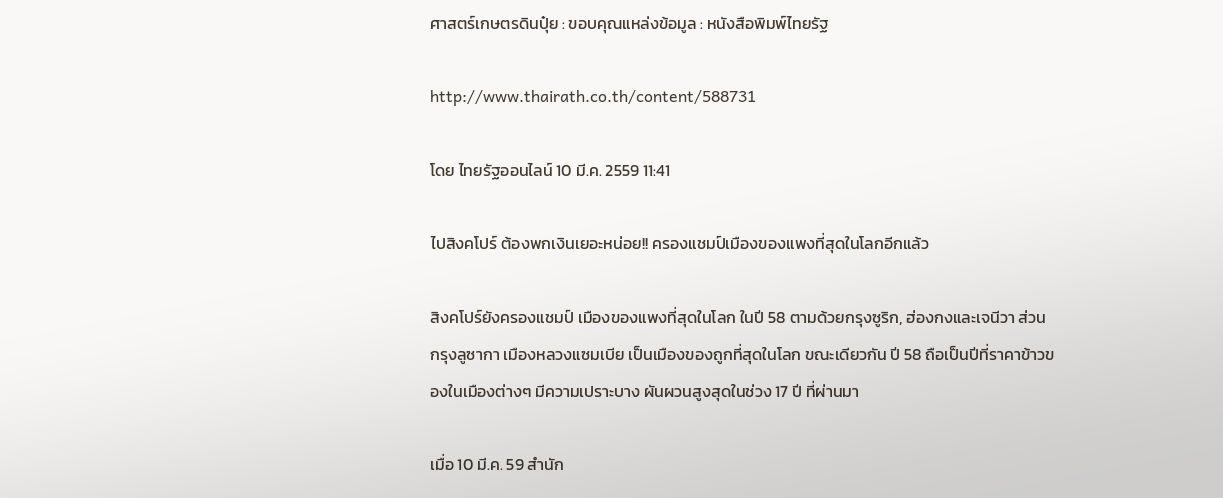ศาสตร์เกษตรดินปุ๋ย : ขอบคุณแหล่งข้อมูล : หนังสือพิมพ์ไทยรัฐ

http://www.thairath.co.th/content/588731

โดย ไทยรัฐออนไลน์ 10 มี.ค. 2559 11:41

ไปสิงคโปร์ ต้องพกเงินเยอะหน่อย!! ครองแชมป์เมืองของแพงที่สุดในโลกอีกแล้ว

สิงคโปร์ยังครองแชมป์ เมืองของแพงที่สุดในโลก ในปี 58 ตามด้วยกรุงซูริก, ฮ่องกงและเจนีวา ส่วนกรุงลูซากา เมืองหลวงแซมเบีย เป็นเมืองของถูกที่สุดในโลก ขณะเดียวกัน ปี 58 ถือเป็นปีที่ราคาข้าวของในเมืองต่างๆ มีความเปราะบาง ผันผวนสูงสุดในช่วง 17 ปี ที่ผ่านมา

เมื่อ 10 มี.ค. 59 สำนัก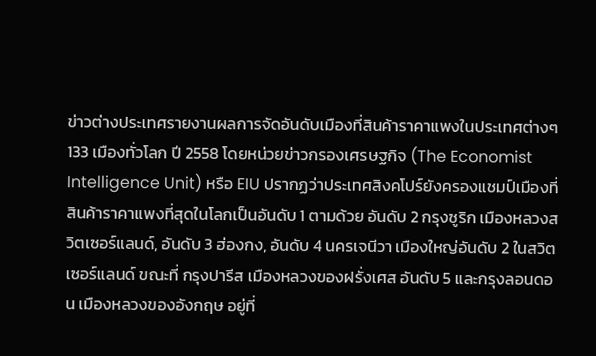ข่าวต่างประเทศรายงานผลการจัดอันดับเมืองที่สินค้าราคาแพงในประเทศต่างๆ 133 เมืองทั่วโลก ปี 2558 โดยหน่วยข่าวกรองเศรษฐกิจ (The Economist Intelligence Unit) หรือ EIU ปรากฏว่าประเทศสิงคโปร์ยังครองแชมป์เมืองที่สินค้าราคาแพงที่สุดในโลกเป็นอันดับ 1 ตามด้วย อันดับ 2 กรุงซูริก เมืองหลวงสวิตเซอร์แลนด์, อันดับ 3 ฮ่องกง, อันดับ 4 นครเจนีวา เมืองใหญ่อันดับ 2 ในสวิตเซอร์แลนด์ ขณะที่ กรุงปารีส เมืองหลวงของฝรั่งเศส อันดับ 5 และกรุงลอนดอน เมืองหลวงของอังกฤษ อยู่ที่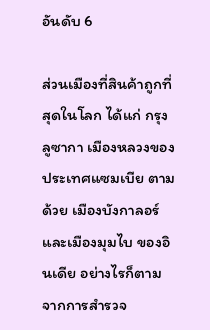อันดับ 6

ส่วนเมืองที่สินค้าถูกที่สุดในโลก ได้แก่ กรุงลูซากา เมืองหลวงของประเทศแซมเบีย ตามด้วย เมืองบังกาลอร์ และเมืองมุมไบ ของอินเดีย อย่างไรก็ตาม จากการสำรวจ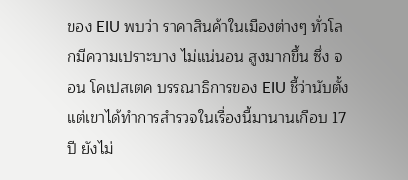ของ EIU พบว่า ราคาสินค้าในเมืองต่างๆ ทั่วโลกมีความเปราะบาง ไม่แน่นอน สูงมากขึ้น ซึ่ง จอน โคเปสเตค บรรณาธิการของ EIU ชี้ว่านับตั้งแต่เขาได้ทำการสำรวจในเรื่องนี้มานานเกือบ 17 ปี ยังไม่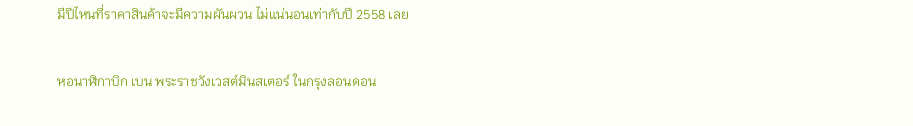มีปีไหนที่ราคาสินค้าจะมีความผันผวน ไม่แน่นอนเท่ากับปี 2558 เลย

หอนาฬิกาบิก เบน พระราชวังเวสต์มินสเตอร์ ในกรุงลอนดอน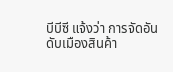บีบีซี แจ้งว่า การจัดอันดับเมืองสินค้า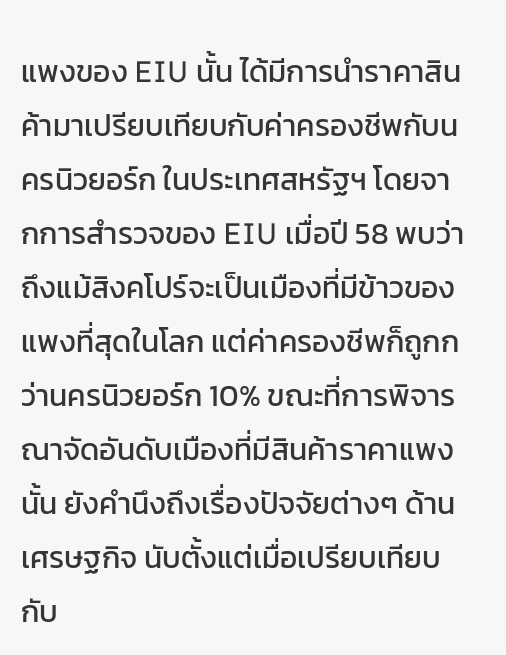แพงของ EIU นั้น ได้มีการนำราคาสินค้ามาเปรียบเทียบกับค่าครองชีพกับนครนิวยอร์ก ในประเทศสหรัฐฯ โดยจากการสำรวจของ EIU เมื่อปี 58 พบว่า ถึงแม้สิงคโปร์จะเป็นเมืองที่มีข้าวของแพงที่สุดในโลก แต่ค่าครองชีพก็ถูกกว่านครนิวยอร์ก 10% ขณะที่การพิจารณาจัดอันดับเมืองที่มีสินค้าราคาแพงนั้น ยังคำนึงถึงเรื่องปัจจัยต่างๆ ด้านเศรษฐกิจ นับตั้งแต่เมื่อเปรียบเทียบกับ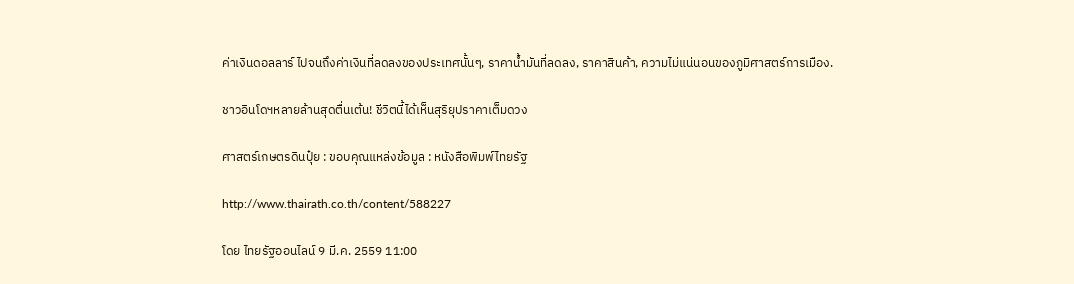ค่าเงินดอลลาร์ ไปจนถึงค่าเงินที่ลดลงของประเทศนั้นๆ, ราคาน้ำมันที่ลดลง, ราคาสินค้า, ความไม่แน่นอนของภูมิศาสตร์การเมือง.

ชาวอินโดฯหลายล้านสุดตื่นเต้น! ชีวิตนี้ได้เห็นสุริยุปราคาเต็มดวง

ศาสตร์เกษตรดินปุ๋ย : ขอบคุณแหล่งข้อมูล : หนังสือพิมพ์ไทยรัฐ

http://www.thairath.co.th/content/588227

โดย ไทยรัฐออนไลน์ 9 มี.ค. 2559 11:00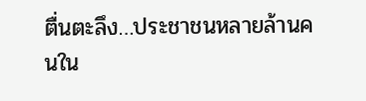ตื่นตะลึง…ประชาชนหลายล้านคนใน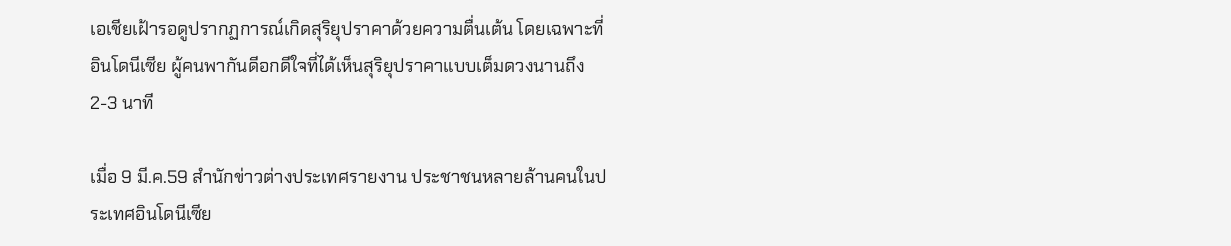เอเชียเฝ้ารอดูปรากฏการณ์เกิดสุริยุปราคาด้วยความตื่นเต้น โดยเฉพาะที่อินโดนีเซีย ผู้คนพากันดีอกดีใจที่ได้เห็นสุริยุปราคาแบบเต็มดวงนานถึง 2-3 นาที

เมื่อ 9 มี.ค.59 สำนักข่าวต่างประเทศรายงาน ประชาชนหลายล้านคนในประเทศอินโดนีเซีย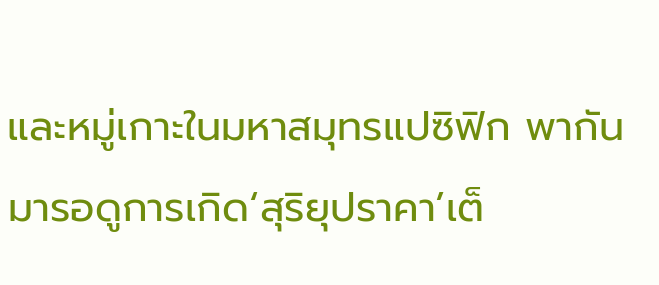และหมู่เกาะในมหาสมุทรแปซิฟิก พากันมารอดูการเกิด‘สุริยุปราคา’เต็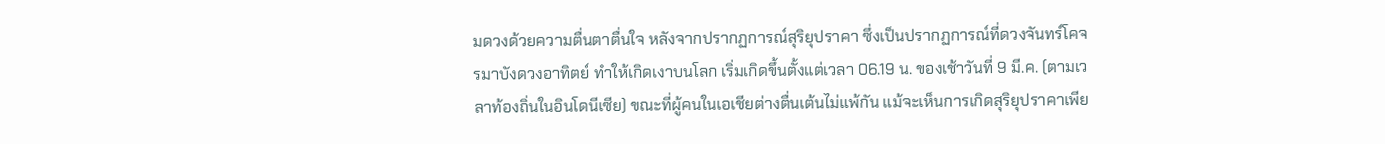มดวงด้วยความตื่นตาตื่นใจ หลังจากปรากฏการณ์สุริยุปราคา ซึ่งเป็นปรากฏการณ์ที่ดวงจันทร์โคจรมาบังดวงอาทิตย์ ทำให้เกิดเงาบนโลก เริ่มเกิดขึ้นตั้งแต่เวลา 06.19 น. ของเช้าวันที่ 9 มี.ค. (ตามเวลาท้องถิ่นในอินโดนีเซีย) ขณะที่ผู้คนในเอเชียต่างตื่นเต้นไม่แพ้กัน แม้จะเห็นการเกิดสุริยุปราคาเพีย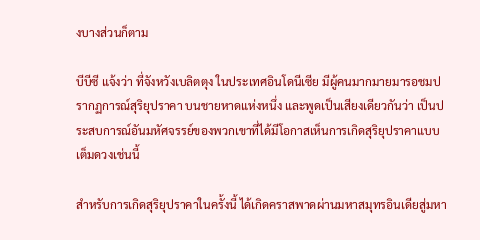งบางส่วนก็ตาม

บีบีซี แจ้งว่า ที่จังหวังเบลิตตุง ในประเทศอินโดนีเซีย มีผู้คนมากมายมารอชมปรากฏการณ์สุริยุปราคา บนชายหาดแห่งหนึ่ง และพูดเป็นเสียงเดียวกันว่า เป็นประสบการณ์อันมหัศจรรย์ของพวกเขาที่ได้มีโอกาสเห็นการเกิดสุริยุปราคาแบบเต็มดวงเช่นนี้

สำหรับการเกิดสุริยุปราคาในครั้งนี้ ได้เกิดคราสพาดผ่านมหาสมุทรอินเดียสู่มหา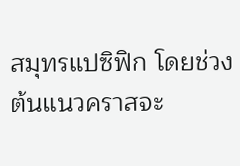สมุทรแปซิฟิก โดยช่วงต้นแนวคราสจะ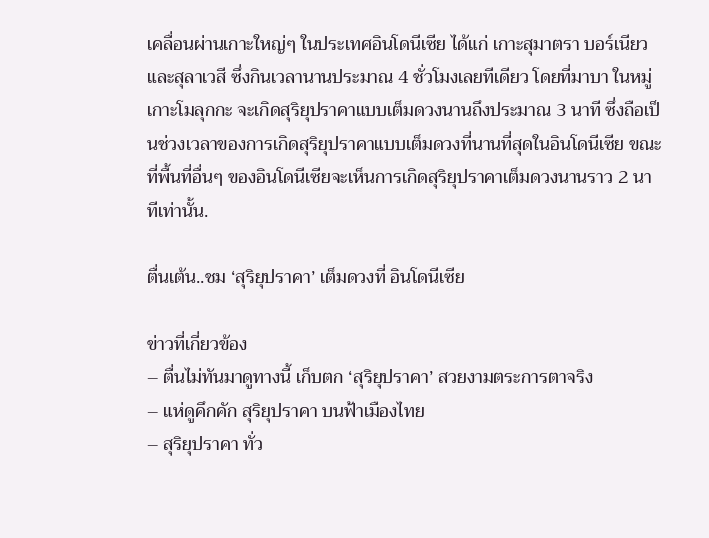เคลื่อนผ่านเกาะใหญ่ๆ ในประเทศอินโดนีเซีย ได้แก่ เกาะสุมาตรา บอร์เนียว และสุลาเวสี ซึ่งกินเวลานานประมาณ 4 ชั่วโมงเลยทีเดียว โดยที่มาบา ในหมู่เกาะโมลุกกะ จะเกิดสุริยุปราคาแบบเต็มดวงนานถึงประมาณ 3 นาที ซึ่งถือเป็นช่วงเวลาของการเกิดสุริยุปราคาแบบเต็มดวงที่นานที่สุดในอินโดนีเซีย ขณะที่พื้นที่อื่นๆ ของอินโดนีเซียจะเห็นการเกิดสุริยุปราคาเต็มดวงนานราว 2 นาทีเท่านั้น.

ตื่นเต้น..ชม ‘สุริยุปราคา’ เต็มดวงที่ อินโดนีเซีย

ข่าวที่เกี่ยวข้อง
– ตื่นไม่ทันมาดูทางนี้ เก็บตก ‘สุริยุปราคา’ สวยงามตระการตาจริง
– แห่ดูคึกคัก สุริยุปราคา บนฟ้าเมืองไทย
– สุริยุปราคา ทั่ว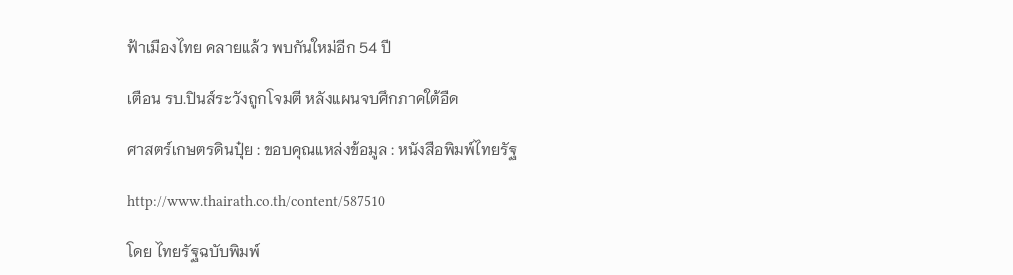ฟ้าเมืองไทย คลายแล้ว พบกันใหม่อีก 54 ปี

เตือน รบ.ปินส์ระวังถูกโจมตี หลังแผนจบศึกภาคใต้อืด

ศาสตร์เกษตรดินปุ๋ย : ขอบคุณแหล่งข้อมูล : หนังสือพิมพ์ไทยรัฐ

http://www.thairath.co.th/content/587510

โดย ไทยรัฐฉบับพิมพ์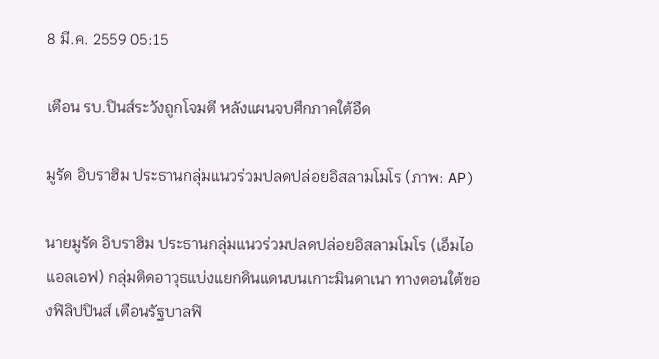8 มี.ค. 2559 05:15

เตือน รบ.ปินส์ระวังถูกโจมตี หลังแผนจบศึกภาคใต้อืด

มูรัด อิบราฮิม ประธานกลุ่มแนวร่วมปลดปล่อยอิสลามโมโร (ภาพ: AP)

นายมูรัด อิบราฮิม ประธานกลุ่มแนวร่วมปลดปล่อยอิสลามโมโร (เอ็มไอแอลเอฟ) กลุ่มติดอาวุธแบ่งแยกดินแดนบนเกาะมินดาเนา ทางตอนใต้ของฟิลิปปินส์ เตือนรัฐบาลฟิ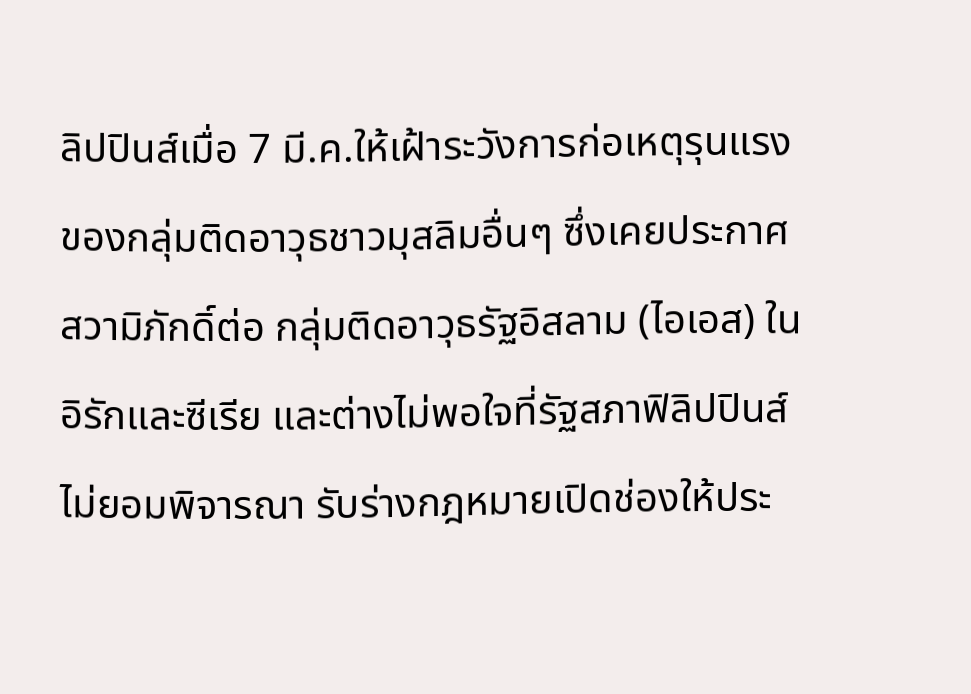ลิปปินส์เมื่อ 7 มี.ค.ให้เฝ้าระวังการก่อเหตุรุนแรงของกลุ่มติดอาวุธชาวมุสลิมอื่นๆ ซึ่งเคยประกาศสวามิภักดิ์ต่อ กลุ่มติดอาวุธรัฐอิสลาม (ไอเอส) ในอิรักและซีเรีย และต่างไม่พอใจที่รัฐสภาฟิลิปปินส์ไม่ยอมพิจารณา รับร่างกฎหมายเปิดช่องให้ประ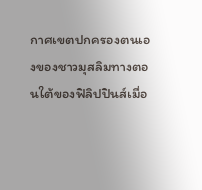กาศเขตปกครองตนเองของชาวมุสลิมทางตอนใต้ของฟิลิปปินส์เมื่อ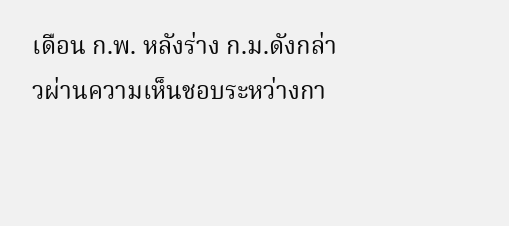เดือน ก.พ. หลังร่าง ก.ม.ดังกล่าวผ่านความเห็นชอบระหว่างกา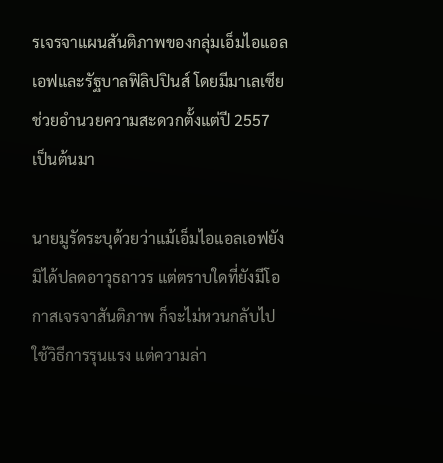รเจรจาแผนสันติภาพของกลุ่มเอ็มไอแอลเอฟและรัฐบาลฟิลิปปินส์ โดยมีมาเลเซีย ช่วยอำนวยความสะดวกตั้งแต่ปี 2557 เป็นต้นมา

นายมูรัดระบุด้วยว่าแม้เอ็มไอแอลเอฟยังมิได้ปลดอาวุธถาวร แต่ตราบใดที่ยังมีโอกาสเจรจาสันติภาพ ก็จะไม่หวนกลับไปใช้วิธีการรุนแรง แต่ความล่า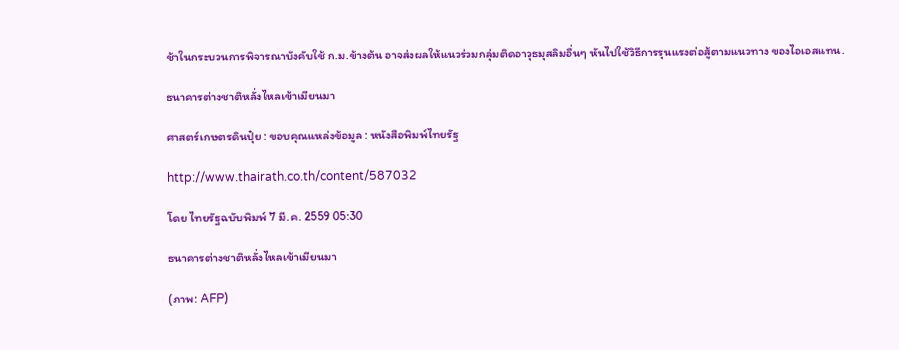ช้าในกระบวนการพิจารณาบังคับใช้ ก.ม.ข้างต้น อาจส่งผลให้แนวร่วมกลุ่มติดอาวุธมุสลิมอื่นๆ หันไปใช้วิธีการรุนแรงต่อสู้ตามแนวทาง ของไอเอสแทน.

ธนาคารต่างชาติหลั่งไหลเข้าเมียนมา

ศาสตร์เกษตรดินปุ๋ย : ขอบคุณแหล่งข้อมูล : หนังสือพิมพ์ไทยรัฐ

http://www.thairath.co.th/content/587032

โดย ไทยรัฐฉบับพิมพ์ 7 มี.ค. 2559 05:30

ธนาคารต่างชาติหลั่งไหลเข้าเมียนมา

(ภาพ: AFP)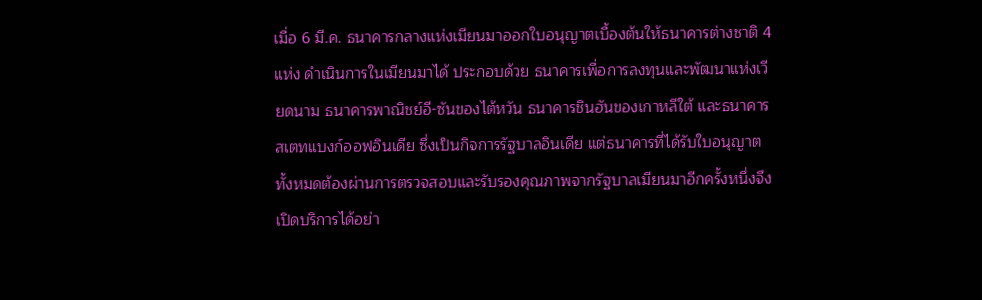เมื่อ 6 มี.ค. ธนาคารกลางแห่งเมียนมาออกใบอนุญาตเบื้องต้นให้ธนาคารต่างชาติ 4 แห่ง ดำเนินการในเมียนมาได้ ประกอบด้วย ธนาคารเพื่อการลงทุนและพัฒนาแห่งเวียดนาม ธนาคารพาณิชย์อี-ซันของไต้หวัน ธนาคารชินฮันของเกาหลีใต้ และธนาคารสเตทแบงก์ออฟอินเดีย ซึ่งเป็นกิจการรัฐบาลอินเดีย แต่ธนาคารที่ได้รับใบอนุญาตทั้งหมดต้องผ่านการตรวจสอบและรับรองคุณภาพจากรัฐบาลเมียนมาอีกครั้งหนึ่งจึงเปิดบริการได้อย่า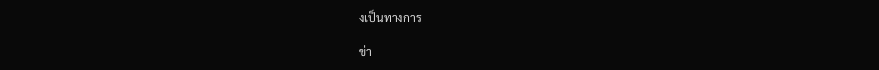งเป็นทางการ

ข่า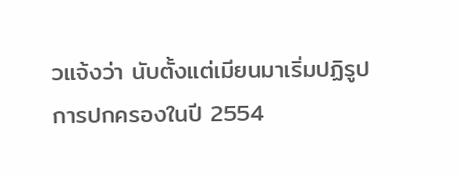วแจ้งว่า นับตั้งแต่เมียนมาเริ่มปฏิรูปการปกครองในปี 2554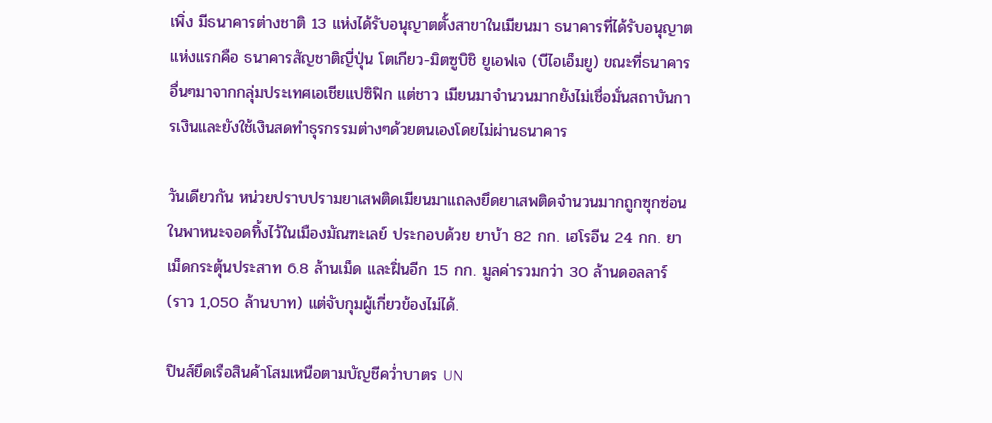เพิ่ง มีธนาคารต่างชาติ 13 แห่งได้รับอนุญาตตั้งสาขาในเมียนมา ธนาคารที่ได้รับอนุญาตแห่งแรกคือ ธนาคารสัญชาติญี่ปุ่น โตเกียว-มิตซูบิชิ ยูเอฟเจ (บีไอเอ็มยู) ขณะที่ธนาคารอื่นๆมาจากกลุ่มประเทศเอเชียแปซิฟิก แต่ชาว เมียนมาจำนวนมากยังไม่เชื่อมั่นสถาบันการเงินและยังใช้เงินสดทำธุรกรรมต่างๆด้วยตนเองโดยไม่ผ่านธนาคาร

วันเดียวกัน หน่วยปราบปรามยาเสพติดเมียนมาแถลงยึดยาเสพติดจำนวนมากถูกซุกซ่อนในพาหนะจอดทิ้งไว้ในเมืองมัณฑะเลย์ ประกอบด้วย ยาบ้า 82 กก. เฮโรอีน 24 กก. ยาเม็ดกระตุ้นประสาท 6.8 ล้านเม็ด และฝิ่นอีก 15 กก. มูลค่ารวมกว่า 30 ล้านดอลลาร์ (ราว 1,050 ล้านบาท) แต่จับกุมผู้เกี่ยวข้องไม่ได้.

ปินส์ยึดเรือสินค้าโสมเหนือตามบัญชีคว่ำบาตร UN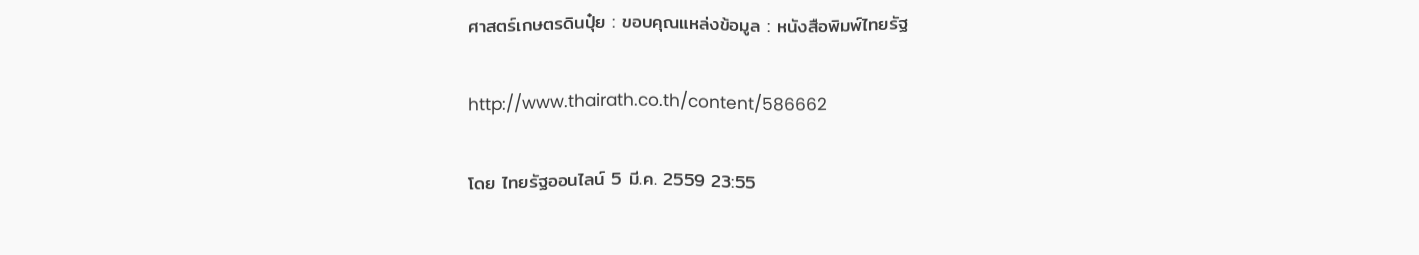ศาสตร์เกษตรดินปุ๋ย : ขอบคุณแหล่งข้อมูล : หนังสือพิมพ์ไทยรัฐ

http://www.thairath.co.th/content/586662

โดย ไทยรัฐออนไลน์ 5 มี.ค. 2559 23:55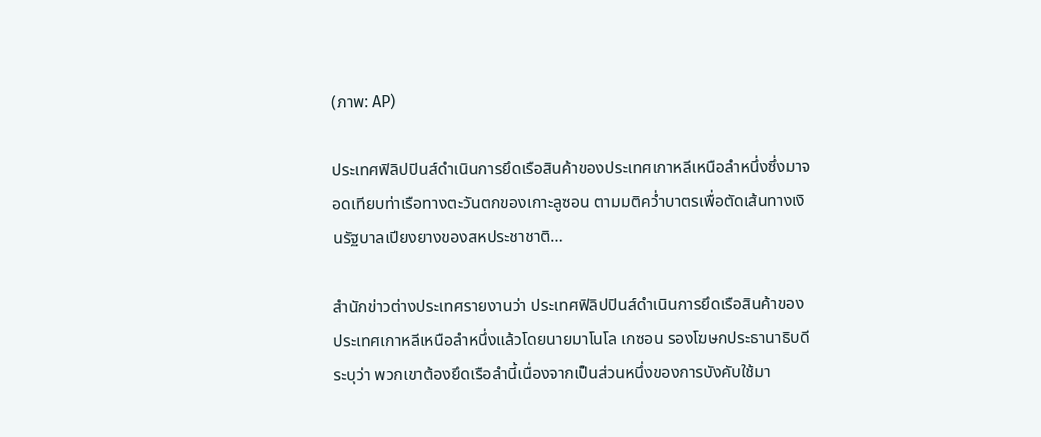(ภาพ: AP)

ประเทศฟิลิปปินส์ดำเนินการยึดเรือสินค้าของประเทศเกาหลีเหนือลำหนึ่งซึ่งมาจอดเทียบท่าเรือทางตะวันตกของเกาะลูซอน ตามมติคว่ำบาตรเพื่อตัดเส้นทางเงินรัฐบาลเปียงยางของสหประชาชาติ…

สำนักข่าวต่างประเทศรายงานว่า ประเทศฟิลิปปินส์ดำเนินการยึดเรือสินค้าของประเทศเกาหลีเหนือลำหนึ่งแล้วโดยนายมาโนโล เกซอน รองโฆษกประธานาธิบดีระบุว่า พวกเขาต้องยึดเรือลำนี้เนื่องจากเป็นส่วนหนึ่งของการบังคับใช้มา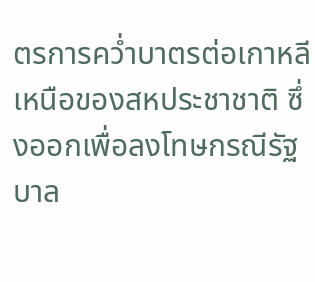ตรการคว่ำบาตรต่อเกาหลีเหนือของสหประชาชาติ ซึ่งออกเพื่อลงโทษกรณีรัฐบาล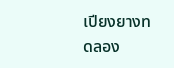เปียงยางทดลอง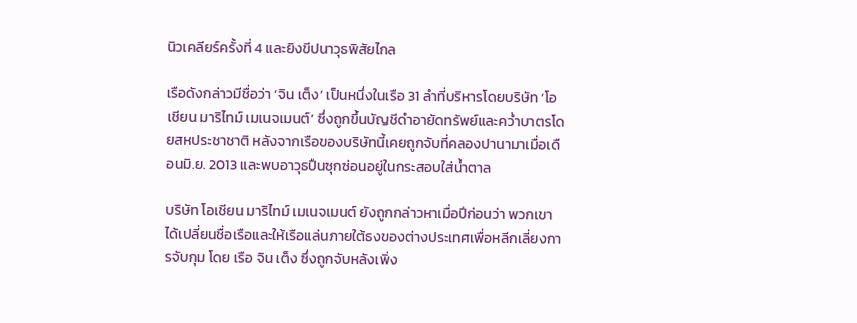นิวเคลียร์ครั้งที่ 4 และยิงขีปนาวุธพิสัยไกล

เรือดังกล่าวมีชื่อว่า ‘จิน เต็ง’ เป็นหนึ่งในเรือ 31 ลำที่บริหารโดยบริษัท ‘โอเชียน มาริไทม์ เมเนจเมนต์’ ซึ่งถูกขึ้นบัญชีดำอายัดทรัพย์และคว่ำบาตรโดยสหประชาชาติ หลังจากเรือของบริษัทนี้เคยถูกจับที่คลองปานามาเมื่อเดือนมิ.ย. 2013 และพบอาวุธปืนซุกซ่อนอยู่ในกระสอบใส่น้ำตาล

บริษัท โอเชียน มาริไทม์ เมเนจเมนต์ ยังถูกกล่าวหาเมื่อปีก่อนว่า พวกเขาได้เปลี่ยนชื่อเรือและให้เรือแล่นภายใต้ธงของต่างประเทศเพื่อหลีกเลี่ยงการจับกุม โดย เรือ จิน เต็ง ซึ่งถูกจับหลังเพิ่ง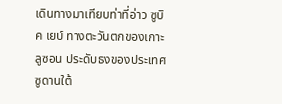เดินทางมาเทียบท่าที่อ่าว ซูบิค เยบ์ ทางตะวันตกของเกาะลูซอน ประดับธงของประเทศซูดานใต้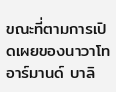ขณะที่ตามการเปิดเผยของนาวาโท อาร์มานด์ บาลิ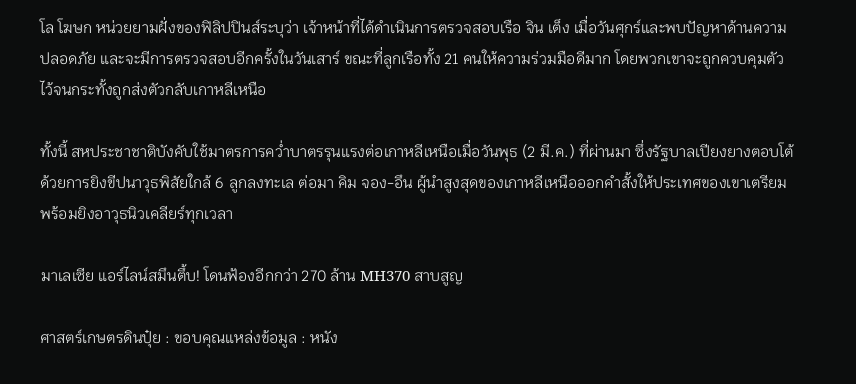โล โฆษก หน่วยยามฝั่งของฟิลิปปินส์ระบุว่า เจ้าหน้าที่ได้ดำเนินการตรวจสอบเรือ จิน เต็ง เมื่อวันศุกร์และพบปัญหาด้านความปลอดภัย และจะมีการตรวจสอบอีกครั้งในวันเสาร์ ขณะที่ลูกเรือทั้ง 21 คนให้ความร่วมมือดีมาก โดยพวกเขาจะถูกควบคุมตัวไว้จนกระทั้งถูกส่งตัวกลับเกาหลีเหนือ

ทั้งนี้ สหประชาชาติบังคับใช้มาตรการคว่ำบาตรรุนแรงต่อเกาหลีเหนือเมื่อวันพุธ (2 มี.ค.) ที่ผ่านมา ซึ่งรัฐบาลเปียงยางตอบโต้ด้วยการยิงขีปนาวุธพิสัยใกล้ 6 ลูกลงทะเล ต่อมา คิม จอง-อึน ผู้นำสูงสุดของเกาหลีเหนือออกคำสั้งให้ประเทศของเขาเตรียมพร้อมยิงอาวุธนิวเคลียร์ทุกเวลา

มาเลเซีย แอร์ไลน์สมึนตึ้บ! โดนฟ้องอีกกว่า 270 ล้าน MH370 สาบสูญ

ศาสตร์เกษตรดินปุ๋ย : ขอบคุณแหล่งข้อมูล : หนัง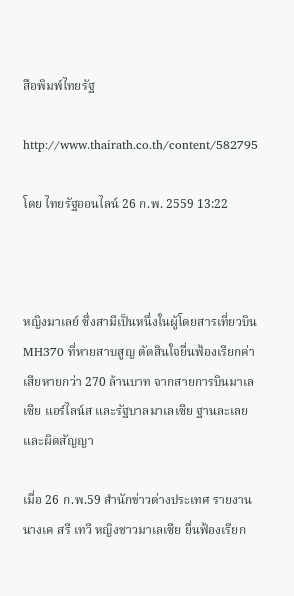สือพิมพ์ไทยรัฐ

http://www.thairath.co.th/content/582795

โดย ไทยรัฐออนไลน์ 26 ก.พ. 2559 13:22



หญิงมาเลย์ ซึ่งสามีเป็นหนึ่งในผู้โดยสารเที่ยวบิน MH370 ที่หายสาบสูญ ตัดสินใจยื่นฟ้องเรียกค่าเสียหายกว่า 270 ล้านบาท จากสายการบินมาเลเซีย แอร์ไลน์ส และรัฐบาลมาเลเซีย ฐานละเลยและผิดสัญญา

เมื่อ 26 ก.พ.59 สำนักข่าวต่างประเทศ รายงาน นางเค สรี เทวี หญิงชาวมาเลเซีย ยื่นฟ้องเรียก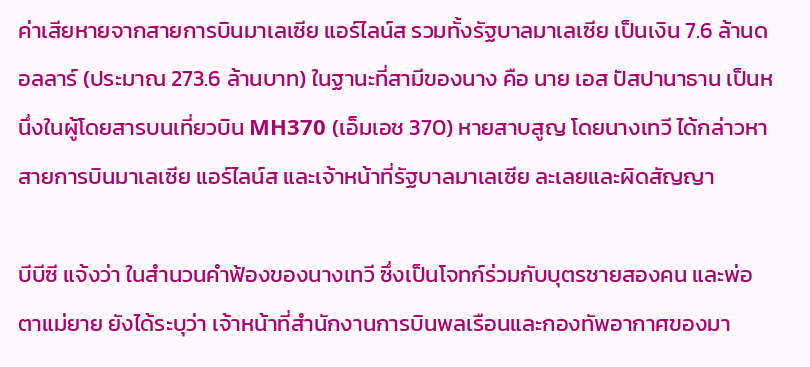ค่าเสียหายจากสายการบินมาเลเซีย แอร์ไลน์ส รวมทั้งรัฐบาลมาเลเซีย เป็นเงิน 7.6 ล้านดอลลาร์ (ประมาณ 273.6 ล้านบาท) ในฐานะที่สามีของนาง คือ นาย เอส ปัสปานาธาน เป็นหนึ่งในผู้โดยสารบนเที่ยวบิน MH370 (เอ็มเอช 370) หายสาบสูญ โดยนางเทวี ได้กล่าวหา สายการบินมาเลเซีย แอร์ไลน์ส และเจ้าหน้าที่รัฐบาลมาเลเซีย ละเลยและผิดสัญญา

บีบีซี แจ้งว่า ในสำนวนคำฟ้องของนางเทวี ซึ่งเป็นโจทก์ร่วมกับบุตรชายสองคน และพ่อตาแม่ยาย ยังได้ระบุว่า เจ้าหน้าที่สำนักงานการบินพลเรือนและกองทัพอากาศของมา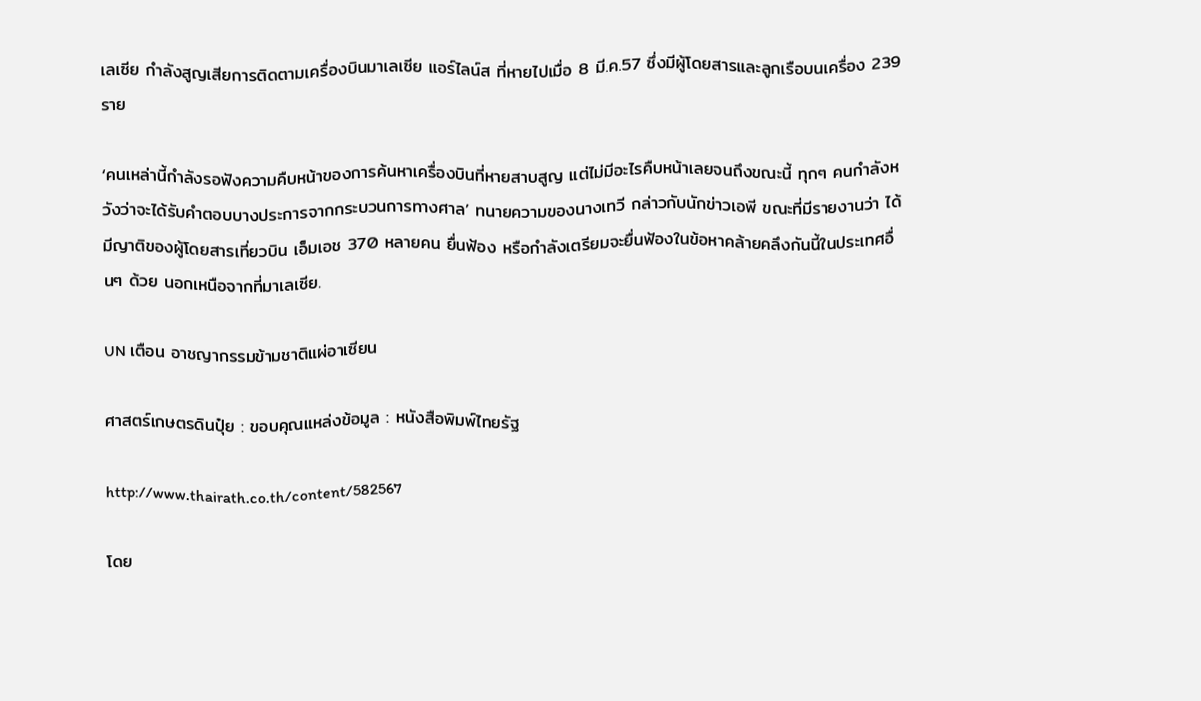เลเซีย กำลังสูญเสียการติดตามเครื่องบินมาเลเซีย แอร์ไลน์ส ที่หายไปเมื่อ 8 มี.ค.57 ซึ่งมีผู้โดยสารและลูกเรือบนเครื่อง 239 ราย

‘คนเหล่านี้กำลังรอฟังความคืบหน้าของการค้นหาเครื่องบินที่หายสาบสูญ แต่ไม่มีอะไรคืบหน้าเลยจนถึงขณะนี้ ทุกๆ คนกำลังหวังว่าจะได้รับคำตอบบางประการจากกระบวนการทางศาล’ ทนายความของนางเทวี กล่าวกับนักข่าวเอพี ขณะที่มีรายงานว่า ได้มีญาติของผู้โดยสารเที่ยวบิน เอ็มเอช 370 หลายคน ยื่นฟ้อง หรือกำลังเตรียมจะยื่นฟ้องในข้อหาคล้ายคลึงกันนี้ในประเทศอื่นๆ ด้วย นอกเหนือจากที่มาเลเซีย.

UN เตือน อาชญากรรมข้ามชาติแผ่อาเซียน

ศาสตร์เกษตรดินปุ๋ย : ขอบคุณแหล่งข้อมูล : หนังสือพิมพ์ไทยรัฐ

http://www.thairath.co.th/content/582567

โดย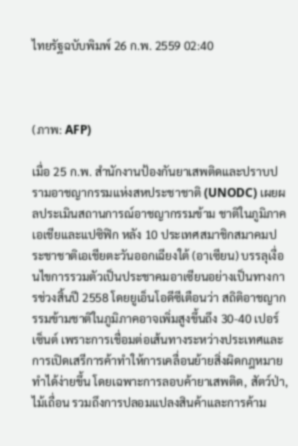ไทยรัฐฉบับพิมพ์ 26 ก.พ. 2559 02:40



(ภาพ: AFP)

เมื่อ 25 ก.พ. สำนักงานป้องกันยาเสพติดและปราบปรามอาชญากรรมแห่งสหประชาชาติ (UNODC) เผยผลประเมินสถานการณ์อาชญากรรมข้าม ชาติในภูมิภาคเอเชียและแปซิฟิก หลัง 10 ประเทศสมาชิกสมาคมประชาชาติเอเชียตะวันออกเฉียงใต้ (อาเซียน) บรรลุเงื่อนไขการรวมตัวเป็นประชาคมอาเซียนอย่างเป็นทางการช่วงสิ้นปี 2558 โดยยูเอ็นโอดีซีเตือนว่า สถิติอาชญากรรมข้ามชาติในภูมิภาคอาจเพิ่มสูงขึ้นถึง 30-40 เปอร์เซ็นต์ เพราะการเชื่อมต่อเส้นทางระหว่างประเทศและการเปิดเสรีการค้าทำให้การเคลื่อนย้ายสิ่งผิดกฎหมายทำได้ง่ายขึ้น โดยเฉพาะการลอบค้ายาเสพติด, สัตว์ป่า, ไม้เถื่อน รวมถึงการปลอมแปลงสินค้าและการค้าม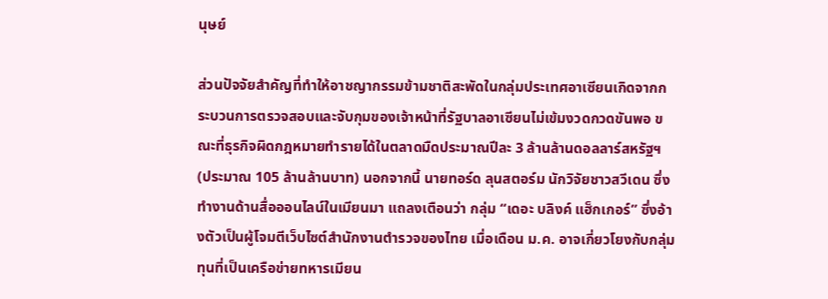นุษย์

ส่วนปัจจัยสำคัญที่ทำให้อาชญากรรมข้ามชาติสะพัดในกลุ่มประเทศอาเซียนเกิดจากกระบวนการตรวจสอบและจับกุมของเจ้าหน้าที่รัฐบาลอาเซียนไม่เข้มงวดกวดขันพอ ขณะที่ธุรกิจผิดกฎหมายทำรายได้ในตลาดมืดประมาณปีละ 3 ล้านล้านดอลลาร์สหรัฐฯ (ประมาณ 105 ล้านล้านบาท) นอกจากนี้ นายทอร์ด ลุนสตอร์ม นักวิจัยชาวสวีเดน ซึ่งทำงานด้านสื่อออนไลน์ในเมียนมา แถลงเตือนว่า กลุ่ม “เดอะ บลิงค์ แฮ็กเกอร์” ซึ่งอ้างตัวเป็นผู้โจมตีเว็บไซต์สำนักงานตำรวจของไทย เมื่อเดือน ม.ค. อาจเกี่ยวโยงกับกลุ่มทุนที่เป็นเครือข่ายทหารเมียน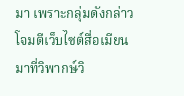มา เพราะกลุ่มดังกล่าวโจมตีเว็บไซต์สื่อเมียนมาที่วิพากษ์วิ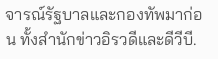จารณ์รัฐบาลและกองทัพมาก่อน ทั้งสำนักข่าวอิรวดีและดีวีบี.